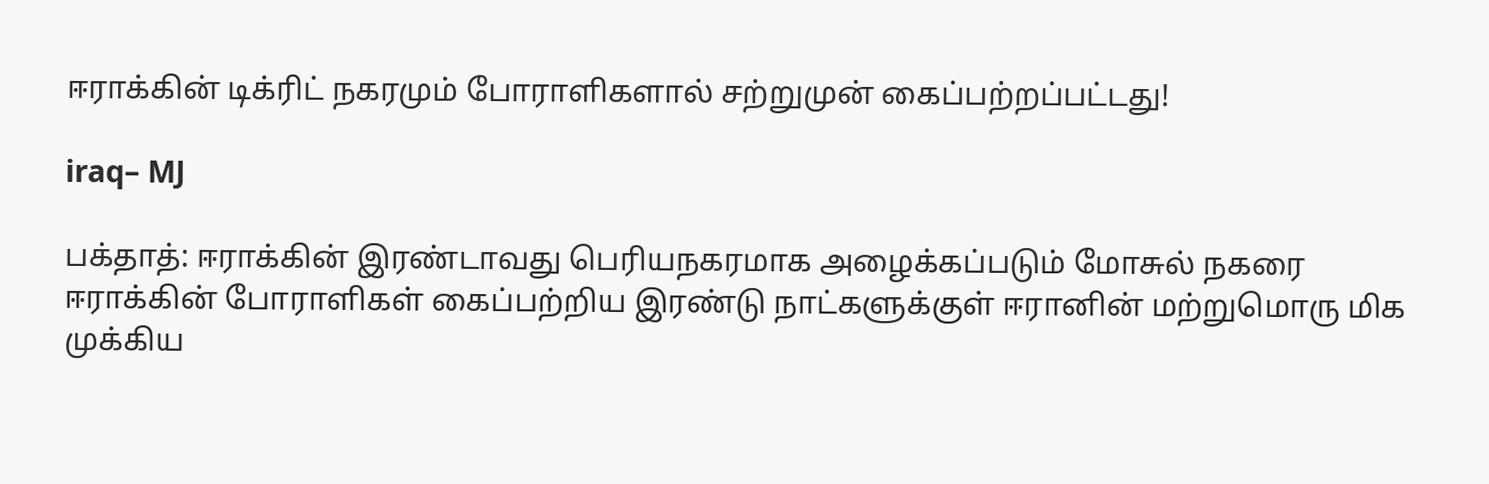ஈராக்கின் டிக்ரிட் நகரமும் போராளிகளால் சற்றுமுன் கைப்பற்றப்பட்டது!

iraq– MJ

பக்தாத்: ஈராக்கின் இரண்டாவது பெரியநகரமாக அழைக்கப்படும் மோசுல் நகரை ஈராக்கின் போராளிகள் கைப்பற்றிய இரண்டு நாட்களுக்குள் ஈரானின் மற்றுமொரு மிக முக்கிய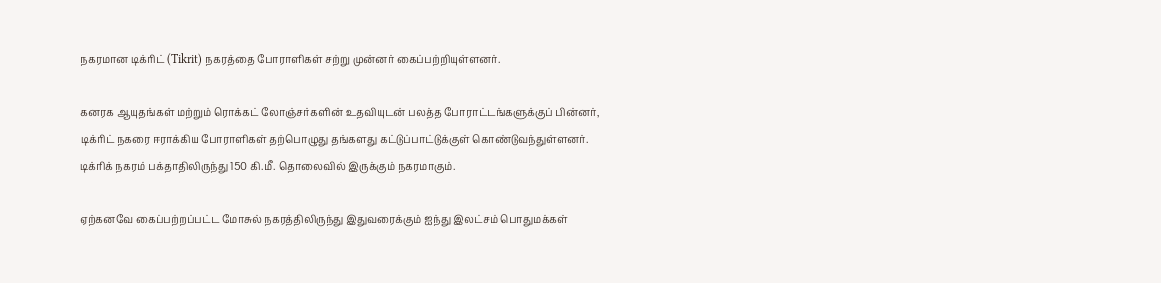நகரமான டிக்ரிட் (Tikrit) நகரத்தை போராளிகள் சற்று முன்னர் கைப்பற்றியுள்ளனர்.

கனரக ஆயுதங்கள் மற்றும் ரொக்கட் லோஞ்சர்களின் உதவியுடன் பலத்த போராட்டங்களுக்குப் பின்னர், டிக்ரிட் நகரை ஈராக்கிய போராளிகள் தற்பொழுது தங்களது கட்டுப்பாட்டுக்குள் கொண்டுவந்துள்ளனர். டிக்ரிக் நகரம் பக்தாதிலிருந்து 150 கி.மீ. தொலைவில் இருக்கும் நகரமாகும்.

ஏற்கனவே கைப்பற்றப்பட்ட மோசுல் நகரத்திலிருந்து இதுவரைக்கும் ஐந்து இலட்சம் பொதுமக்கள்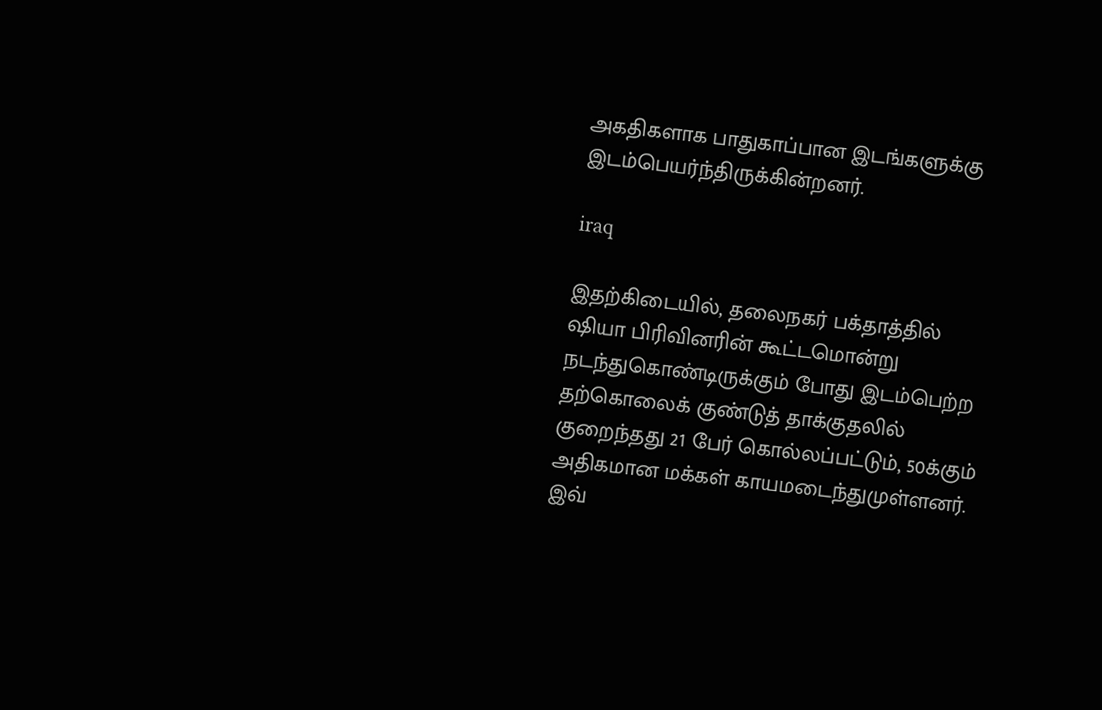அகதிகளாக பாதுகாப்பான இடங்களுக்கு இடம்பெயர்ந்திருக்கின்றனர்.

iraq

இதற்கிடையில், தலைநகர் பக்தாத்தில் ஷியா பிரிவினரின் கூட்டமொன்று நடந்துகொண்டிருக்கும் போது இடம்பெற்ற தற்கொலைக் குண்டுத் தாக்குதலில் குறைந்தது 21 பேர் கொல்லப்பட்டும், 50க்கும் அதிகமான மக்கள் காயமடைந்துமுள்ளனர். இவ்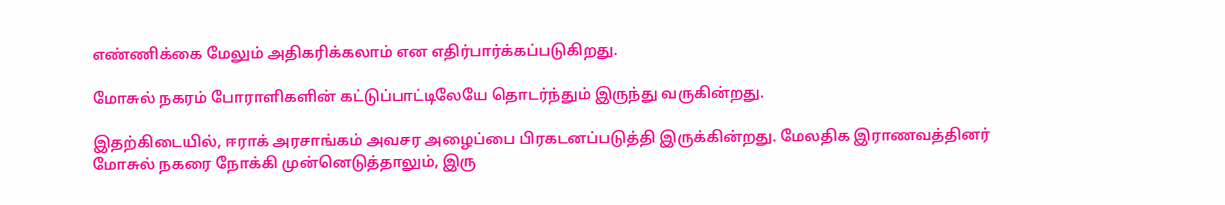எண்ணிக்கை மேலும் அதிகரிக்கலாம் என எதிர்பார்க்கப்படுகிறது.

மோசுல் நகரம் போராளிகளின் கட்டுப்பாட்டிலேயே தொடர்ந்தும் இருந்து வருகின்றது.

இதற்கிடையில், ஈராக் அரசாங்கம் அவசர அழைப்பை பிரகடனப்படுத்தி இருக்கின்றது. மேலதிக இராணவத்தினர் மோசுல் நகரை நோக்கி முன்னெடுத்தாலும், இரு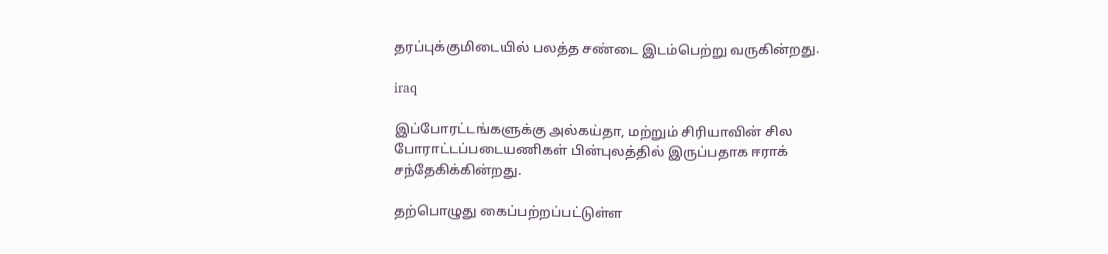தரப்புக்குமிடையில் பலத்த சண்டை இடம்பெற்று வருகின்றது.

iraq

இப்போரட்டங்களுக்கு அல்கய்தா, மற்றும் சிரியாவின் சில போராட்டப்படையணிகள் பின்புலத்தில் இருப்பதாக ஈராக் சந்தேகிக்கின்றது.

தற்பொழுது கைப்பற்றப்பட்டுள்ள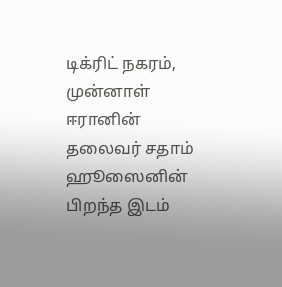டிக்ரிட் நகரம், முன்னாள் ஈரானின் தலைவர் சதாம் ஹூஸைனின் பிறந்த இடம்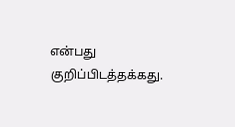என்பது குறிப்பிடத்தக்கது.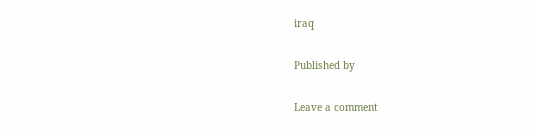iraq

Published by

Leave a comment